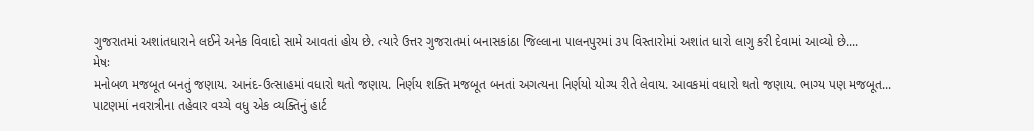ગુજરાતમાં અશાંતધારાને લઈને અનેક વિવાદો સામે આવતાં હોય છે. ત્યારે ઉત્તર ગુજરાતમાં બનાસકાંઠા જિલ્લાના પાલનપુરમાં ૩૫ વિસ્તારોમાં અશાંત ધારો લાગુ કરી દેવામાં આવ્યો છે....
મેષઃ
મનોબળ મજબૂત બનતું જણાય. આનંદ-ઉત્સાહમાં વધારો થતો જણાય. નિર્ણય શક્તિ મજબૂત બનતાં અગત્યના નિર્ણયો યોગ્ય રીતે લેવાય. આવકમાં વધારો થતો જણાય. ભાગ્ય પણ મજબૂત...
પાટણમાં નવરાત્રીના તહેવાર વચ્ચે વધુ એક વ્યક્તિનું હાર્ટ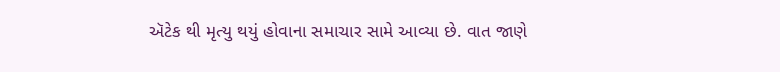ઍટેક થી મૃત્યુ થયું હોવાના સમાચાર સામે આવ્યા છે. વાત જાણે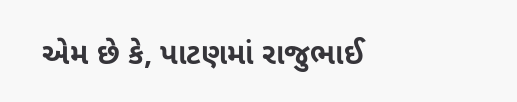એમ છે કે, પાટણમાં રાજુભાઈ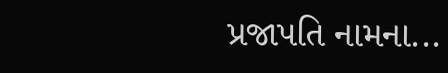પ્રજાપતિ નામના...